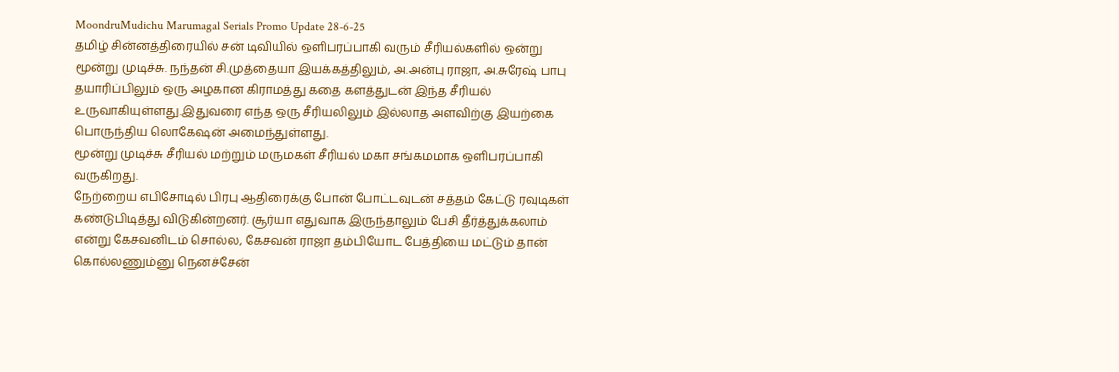MoondruMudichu Marumagal Serials Promo Update 28-6-25
தமிழ் சின்னத்திரையில் சன் டிவியில் ஒளிபரப்பாகி வரும் சீரியல்களில் ஒன்று மூன்று முடிச்சு. நந்தன் சி.முத்தையா இயக்கத்திலும், அ.அன்பு ராஜா, அ.சுரேஷ் பாபு தயாரிப்பிலும் ஒரு அழகான கிராமத்து கதை களத்துடன் இந்த சீரியல் உருவாகியுள்ளது.இதுவரை எந்த ஒரு சீரியலிலும் இல்லாத அளவிற்கு இயற்கை பொருந்திய லொகேஷன் அமைந்துள்ளது.
மூன்று முடிச்சு சீரியல் மற்றும் மருமகள் சீரியல் மகா சங்கமமாக ஒளிபரப்பாகி வருகிறது.
நேற்றைய எபிசோடில் பிரபு ஆதிரைக்கு போன் போட்டவுடன் சத்தம் கேட்டு ரவுடிகள் கண்டுபிடித்து விடுகின்றனர். சூர்யா எதுவாக இருந்தாலும் பேசி தீர்த்துக்கலாம் என்று கேசவனிடம் சொல்ல, கேசவன் ராஜா தம்பியோட பேத்தியை மட்டும் தான் கொல்லணும்னு நெனச்சேன்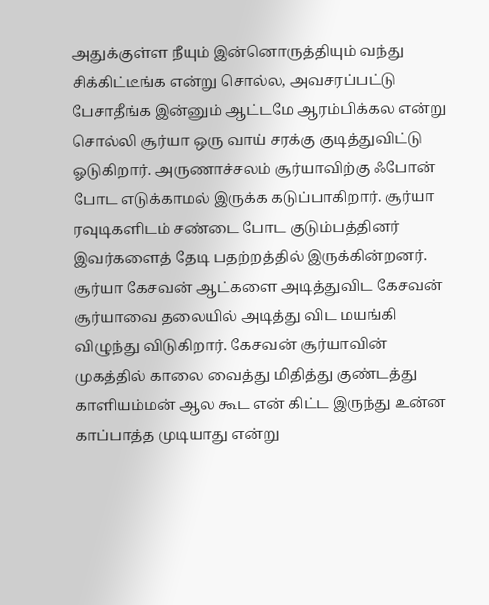அதுக்குள்ள நீயும் இன்னொருத்தியும் வந்து சிக்கிட்டீங்க என்று சொல்ல, அவசரப்பட்டு பேசாதீங்க இன்னும் ஆட்டமே ஆரம்பிக்கல என்று சொல்லி சூர்யா ஒரு வாய் சரக்கு குடித்துவிட்டு ஓடுகிறார். அருணாச்சலம் சூர்யாவிற்கு ஃபோன் போட எடுக்காமல் இருக்க கடுப்பாகிறார். சூர்யா ரவுடிகளிடம் சண்டை போட குடும்பத்தினர் இவர்களைத் தேடி பதற்றத்தில் இருக்கின்றனர். சூர்யா கேசவன் ஆட்களை அடித்துவிட கேசவன் சூர்யாவை தலையில் அடித்து விட மயங்கி விழுந்து விடுகிறார். கேசவன் சூர்யாவின் முகத்தில் காலை வைத்து மிதித்து குண்டத்து காளியம்மன் ஆல கூட என் கிட்ட இருந்து உன்ன காப்பாத்த முடியாது என்று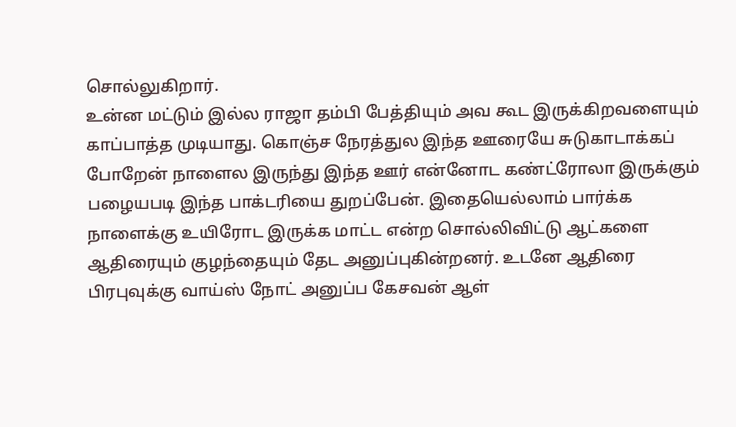சொல்லுகிறார்.
உன்ன மட்டும் இல்ல ராஜா தம்பி பேத்தியும் அவ கூட இருக்கிறவளையும் காப்பாத்த முடியாது. கொஞ்ச நேரத்துல இந்த ஊரையே சுடுகாடாக்கப் போறேன் நாளைல இருந்து இந்த ஊர் என்னோட கண்ட்ரோலா இருக்கும் பழையபடி இந்த பாக்டரியை துறப்பேன். இதையெல்லாம் பார்க்க நாளைக்கு உயிரோட இருக்க மாட்ட என்ற சொல்லிவிட்டு ஆட்களை ஆதிரையும் குழந்தையும் தேட அனுப்புகின்றனர். உடனே ஆதிரை பிரபுவுக்கு வாய்ஸ் நோட் அனுப்ப கேசவன் ஆள்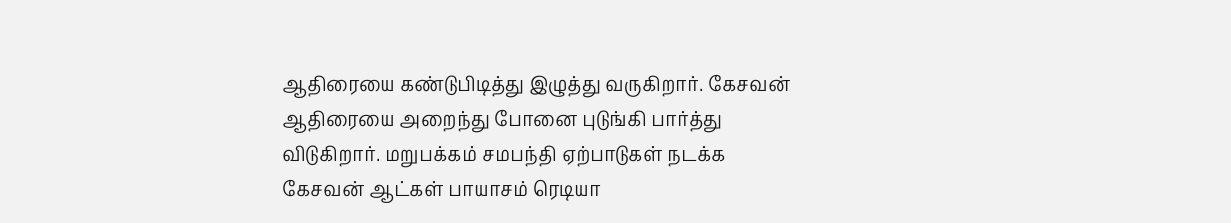ஆதிரையை கண்டுபிடித்து இழுத்து வருகிறார். கேசவன் ஆதிரையை அறைந்து போனை புடுங்கி பார்த்து விடுகிறார். மறுபக்கம் சமபந்தி ஏற்பாடுகள் நடக்க கேசவன் ஆட்கள் பாயாசம் ரெடியா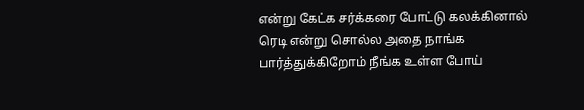என்று கேட்க சர்க்கரை போட்டு கலக்கினால் ரெடி என்று சொல்ல அதை நாங்க பார்த்துக்கிறோம் நீங்க உள்ள போய்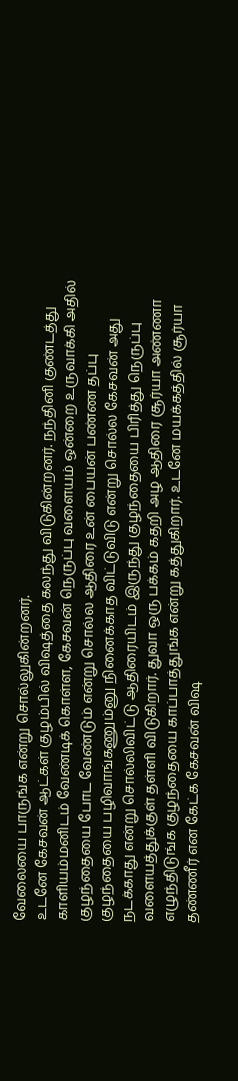வேலையை பாருங்க என்று சொல்லுகின்றனர்.
உடனே கேசவன் ஆட்கள் குழம்பில் விஷத்தை கலந்து விடுகின்றனர். நந்தினி குண்டத்து காளியம்மனிடம் வேண்டிக் கொள்ள, கேசவன் நெருப்பு வளையம் ஒன்றை உருவாக்கி அதில் குழந்தையை போட வேண்டும் என்று சொல்ல ஆதிரை உன் பையன் பண்ண தப்பு குழந்தையை பழிவாங்கணும்னு நினைக்காத விட்டுவிடு என்று சொல்ல கேசவன் அது நடக்காது என்று சொல்லிவிட்டு ஆதிரையிடம் இருந்து குழந்தையை பிரித்து நெருப்பு வளையத்துக்குள் தள்ளி விடுகிறார். துவா ஒரு பக்கம் கதறி அழ ஆதிரை சூர்யா அண்ணா எழுந்திடுங்க குழந்தையை காப்பாத்துங்க என்று கத்துகிறார். உடனே மயக்கத்தில் சூர்யா தண்ணீர் என கேட்க கேசவன் விஷ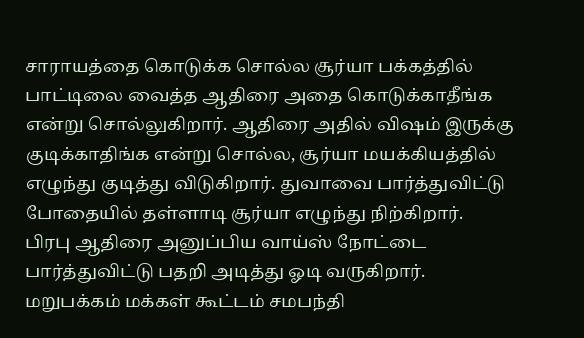சாராயத்தை கொடுக்க சொல்ல சூர்யா பக்கத்தில் பாட்டிலை வைத்த ஆதிரை அதை கொடுக்காதீங்க என்று சொல்லுகிறார். ஆதிரை அதில் விஷம் இருக்கு குடிக்காதிங்க என்று சொல்ல, சூர்யா மயக்கியத்தில் எழுந்து குடித்து விடுகிறார். துவாவை பார்த்துவிட்டு போதையில் தள்ளாடி சூர்யா எழுந்து நிற்கிறார்.
பிரபு ஆதிரை அனுப்பிய வாய்ஸ் நோட்டை பார்த்துவிட்டு பதறி அடித்து ஓடி வருகிறார். மறுபக்கம் மக்கள் கூட்டம் சமபந்தி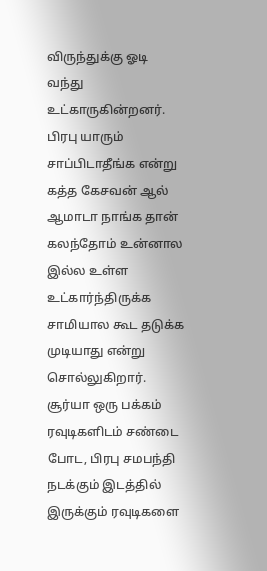விருந்துக்கு ஓடி வந்து உட்காருகின்றனர். பிரபு யாரும் சாப்பிடாதீங்க என்று கத்த கேசவன் ஆல் ஆமாடா நாங்க தான் கலந்தோம் உன்னால இல்ல உள்ள உட்கார்ந்திருக்க சாமியால கூட தடுக்க முடியாது என்று சொல்லுகிறார். சூர்யா ஒரு பக்கம் ரவுடிகளிடம் சண்டை போட, பிரபு சமபந்தி நடக்கும் இடத்தில் இருக்கும் ரவுடிகளை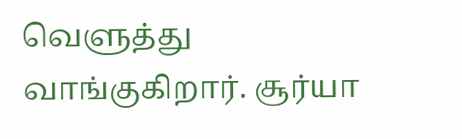வெளுத்து வாங்குகிறார். சூர்யா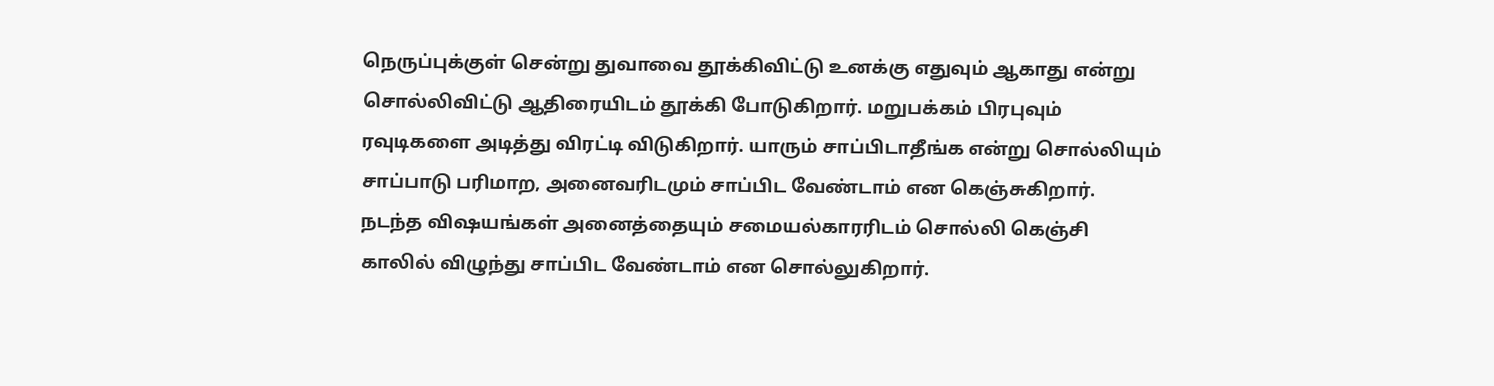நெருப்புக்குள் சென்று துவாவை தூக்கிவிட்டு உனக்கு எதுவும் ஆகாது என்று சொல்லிவிட்டு ஆதிரையிடம் தூக்கி போடுகிறார். மறுபக்கம் பிரபுவும் ரவுடிகளை அடித்து விரட்டி விடுகிறார். யாரும் சாப்பிடாதீங்க என்று சொல்லியும் சாப்பாடு பரிமாற, அனைவரிடமும் சாப்பிட வேண்டாம் என கெஞ்சுகிறார்.
நடந்த விஷயங்கள் அனைத்தையும் சமையல்காரரிடம் சொல்லி கெஞ்சி காலில் விழுந்து சாப்பிட வேண்டாம் என சொல்லுகிறார்.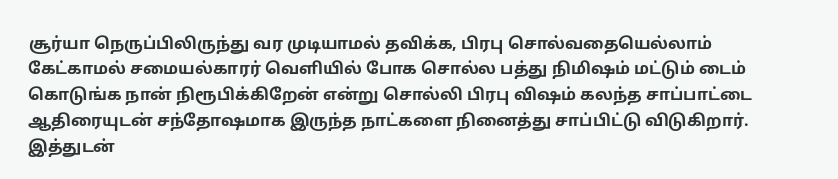சூர்யா நெருப்பிலிருந்து வர முடியாமல் தவிக்க, பிரபு சொல்வதையெல்லாம் கேட்காமல் சமையல்காரர் வெளியில் போக சொல்ல பத்து நிமிஷம் மட்டும் டைம் கொடுங்க நான் நிரூபிக்கிறேன் என்று சொல்லி பிரபு விஷம் கலந்த சாப்பாட்டை ஆதிரையுடன் சந்தோஷமாக இருந்த நாட்களை நினைத்து சாப்பிட்டு விடுகிறார். இத்துடன்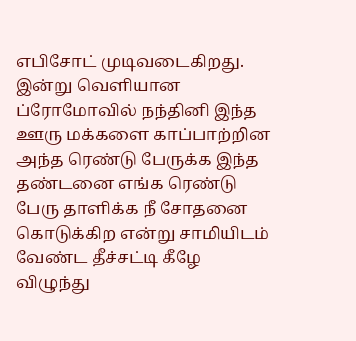எபிசோட் முடிவடைகிறது.
இன்று வெளியான ப்ரோமோவில் நந்தினி இந்த ஊரு மக்களை காப்பாற்றின அந்த ரெண்டு பேருக்க இந்த தண்டனை எங்க ரெண்டு பேரு தாளிக்க நீ சோதனை கொடுக்கிற என்று சாமியிடம் வேண்ட தீச்சட்டி கீழே விழுந்து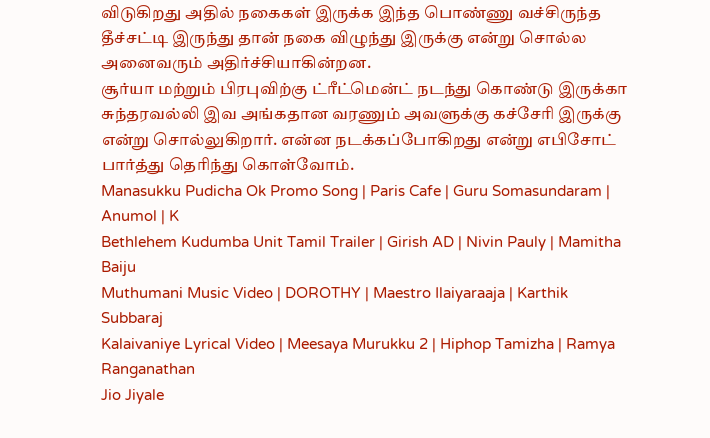விடுகிறது அதில் நகைகள் இருக்க இந்த பொண்ணு வச்சிருந்த தீச்சட்டி இருந்து தான் நகை விழுந்து இருக்கு என்று சொல்ல அனைவரும் அதிர்ச்சியாகின்றன.
சூர்யா மற்றும் பிரபுவிற்கு ட்ரீட்மென்ட் நடந்து கொண்டு இருக்கா சுந்தரவல்லி இவ அங்கதான வரணும் அவளுக்கு கச்சேரி இருக்கு என்று சொல்லுகிறார். என்ன நடக்கப்போகிறது என்று எபிசோட் பார்த்து தெரிந்து கொள்வோம்.
Manasukku Pudicha Ok Promo Song | Paris Cafe | Guru Somasundaram | Anumol | K
Bethlehem Kudumba Unit Tamil Trailer | Girish AD | Nivin Pauly | Mamitha Baiju
Muthumani Music Video | DOROTHY | Maestro Ilaiyaraaja | Karthik Subbaraj
Kalaivaniye Lyrical Video | Meesaya Murukku 2 | Hiphop Tamizha | Ramya Ranganathan
Jio Jiyale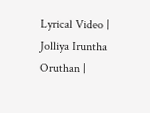Lyrical Video | Jolliya Iruntha Oruthan |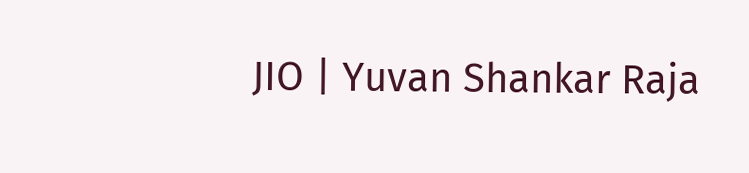JIO | Yuvan Shankar Raja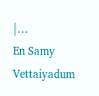|…
En Samy Vettaiyadum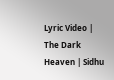Lyric Video | The Dark Heaven | Sidhu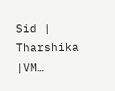Sid | Tharshika |VM…